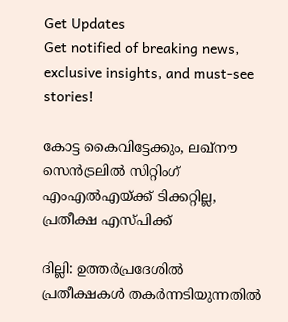Get Updates
Get notified of breaking news, exclusive insights, and must-see stories!

കോട്ട കൈവിട്ടേക്കും, ലഖ്‌നൗ സെന്‍ട്രലില്‍ സിറ്റിംഗ് എംഎല്‍എയ്ക്ക് ടിക്കറ്റില്ല, പ്രതീക്ഷ എസ്പിക്ക്

ദില്ലി: ഉത്തര്‍പ്രദേശില്‍ പ്രതീക്ഷകള്‍ തകര്‍ന്നടിയുന്നതില്‍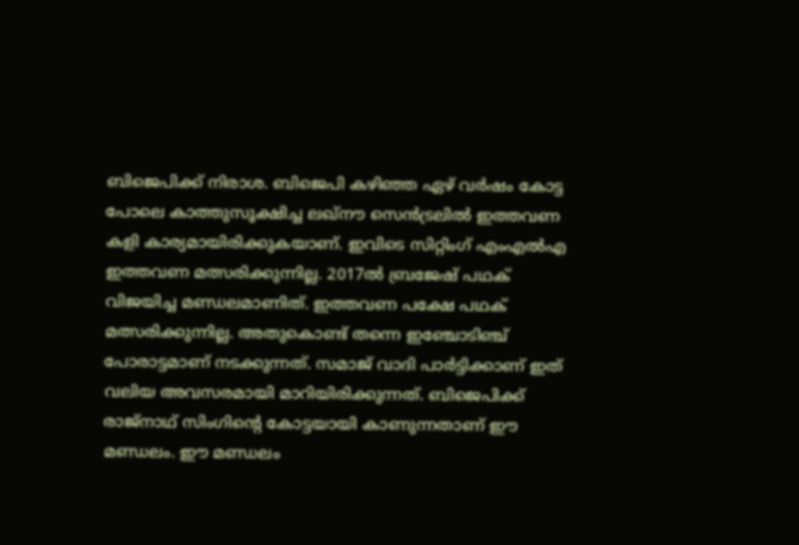ബിജെപിക്ക് നിരാശ. ബിജെപി കഴിഞ്ഞ ഏഴ് വര്‍ഷം കോട്ട പോലെ കാത്തുസൂക്ഷിച്ച ലഖ്‌നൗ സെന്‍ട്രലില്‍ ഇത്തവണ കളി കാര്യമായിരിക്കുകയാണ്. ഇവിടെ സിറ്റിംഗ് എംഎല്‍എ ഇത്തവണ മത്സരിക്കുന്നില്ല. 2017ല്‍ ബ്രജേഷ് പഥക് വിജയിച്ച മണ്ഡലമാണിത്. ഇത്തവണ പക്ഷേ പഥക് മത്സരിക്കുന്നില്ല. അതുകൊണ്ട് തന്നെ ഇഞ്ചോടിഞ്ച് പോരാട്ടമാണ് നടക്കുന്നത്. സമാജ് വാദി പാര്‍ട്ടിക്കാണ് ഇത് വലിയ അവസരമായി മാറിയിരിക്കുന്നത്. ബിജെപിക്ക് രാജ്‌നാഥ് സിംഗിന്റെ കോട്ടയായി കാണുന്നതാണ് ഈ മണ്ഡലം. ഈ മണ്ഡലം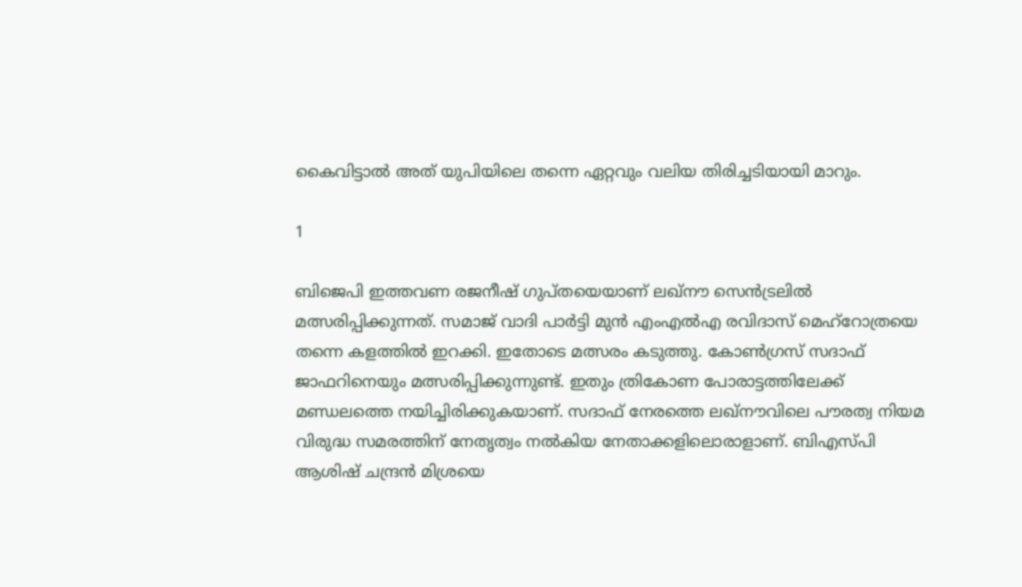കൈവിട്ടാല്‍ അത് യുപിയിലെ തന്നെ ഏറ്റവും വലിയ തിരിച്ചടിയായി മാറും.

1

ബിജെപി ഇത്തവണ രജനീഷ് ഗുപ്തയെയാണ് ലഖ്‌നൗ സെന്‍ട്രലില്‍ മത്സരിപ്പിക്കുന്നത്. സമാജ് വാദി പാര്‍ട്ടി മുന്‍ എംഎല്‍എ രവിദാസ് മെഹ്‌റോത്രയെ തന്നെ കളത്തില്‍ ഇറക്കി. ഇതോടെ മത്സരം കടുത്തു. കോണ്‍ഗ്രസ് സദാഫ് ജാഫറിനെയും മത്സരിപ്പിക്കുന്നുണ്ട്. ഇതും ത്രികോണ പോരാട്ടത്തിലേക്ക് മണ്ഡലത്തെ നയിച്ചിരിക്കുകയാണ്. സദാഫ് നേരത്തെ ലഖ്‌നൗവിലെ പൗരത്വ നിയമ വിരുദ്ധ സമരത്തിന് നേതൃത്വം നല്‍കിയ നേതാക്കളിലൊരാളാണ്. ബിഎസ്പി ആശിഷ് ചന്ദ്രന്‍ മിശ്രയെ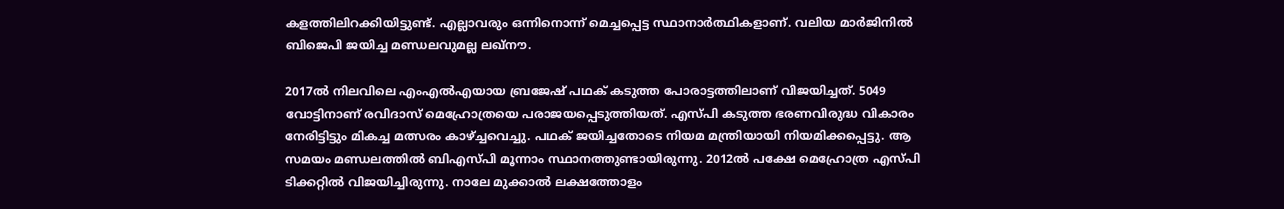കളത്തിലിറക്കിയിട്ടുണ്ട്. എല്ലാവരും ഒന്നിനൊന്ന് മെച്ചപ്പെട്ട സ്ഥാനാര്‍ത്ഥികളാണ്. വലിയ മാര്‍ജിനില്‍ ബിജെപി ജയിച്ച മണ്ഡലവുമല്ല ലഖ്‌നൗ.

2017ല്‍ നിലവിലെ എംഎല്‍എയായ ബ്രജേഷ് പഥക് കടുത്ത പോരാട്ടത്തിലാണ് വിജയിച്ചത്. 5049 വോട്ടിനാണ് രവിദാസ് മെഹ്രോത്രയെ പരാജയപ്പെടുത്തിയത്. എസ്പി കടുത്ത ഭരണവിരുദ്ധ വികാരം നേരിട്ടിട്ടും മികച്ച മത്സരം കാഴ്ച്ചവെച്ചു. പഥക് ജയിച്ചതോടെ നിയമ മന്ത്രിയായി നിയമിക്കപ്പെട്ടു. ആ സമയം മണ്ഡലത്തില്‍ ബിഎസ്പി മൂന്നാം സ്ഥാനത്തുണ്ടായിരുന്നു. 2012ല്‍ പക്ഷേ മെഹ്രോത്ര എസ്പി ടിക്കറ്റില്‍ വിജയിച്ചിരുന്നു. നാലേ മുക്കാല്‍ ലക്ഷത്തോളം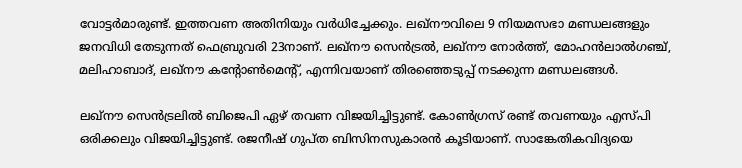വോട്ടര്‍മാരുണ്ട്. ഇത്തവണ അതിനിയും വര്‍ധിച്ചേക്കും. ലഖ്‌നൗവിലെ 9 നിയമസഭാ മണ്ഡലങ്ങളും ജനവിധി തേടുന്നത് ഫെബ്രുവരി 23നാണ്. ലഖ്‌നൗ സെന്‍ട്രല്‍, ലഖ്‌നൗ നോര്‍ത്ത്, മോഹന്‍ലാല്‍ഗഞ്ച്, മലിഹാബാദ്, ലഖ്‌നൗ കന്റോണ്‍മെന്റ്, എന്നിവയാണ് തിരഞ്ഞെടുപ്പ് നടക്കുന്ന മണ്ഡലങ്ങള്‍.

ലഖ്‌നൗ സെന്‍ട്രലില്‍ ബിജെപി ഏഴ് തവണ വിജയിച്ചിട്ടുണ്ട്. കോണ്‍ഗ്രസ് രണ്ട് തവണയും എസ്പി ഒരിക്കലും വിജയിച്ചിട്ടുണ്ട്. രജനീഷ് ഗുപ്ത ബിസിനസുകാരന്‍ കൂടിയാണ്. സാങ്കേതികവിദ്യയെ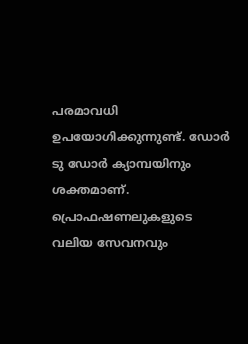പരമാവധി ഉപയോഗിക്കുന്നുണ്ട്. ഡോര്‍ ടു ഡോര്‍ ക്യാമ്പയിനും ശക്തമാണ്. പ്രൊഫഷണലുകളുടെ വലിയ സേവനവും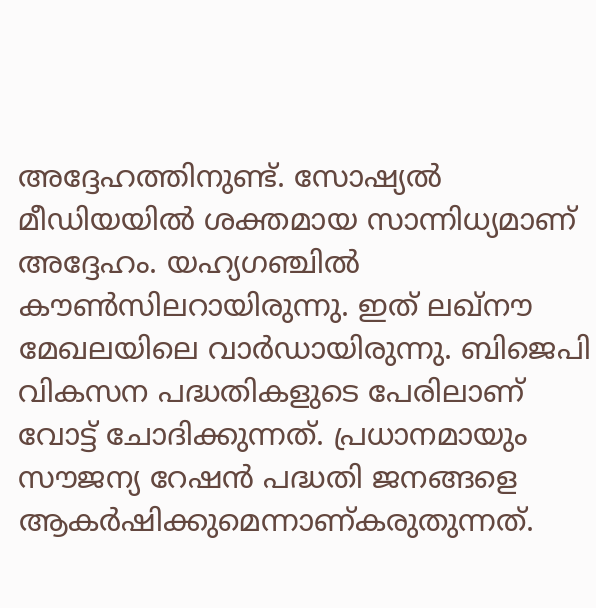അദ്ദേഹത്തിനുണ്ട്. സോഷ്യല്‍ മീഡിയയില്‍ ശക്തമായ സാന്നിധ്യമാണ് അദ്ദേഹം. യഹ്യഗഞ്ചില്‍ കൗണ്‍സിലറായിരുന്നു. ഇത് ലഖ്‌നൗ മേഖലയിലെ വാര്‍ഡായിരുന്നു. ബിജെപി വികസന പദ്ധതികളുടെ പേരിലാണ് വോട്ട് ചോദിക്കുന്നത്. പ്രധാനമായും സൗജന്യ റേഷന്‍ പദ്ധതി ജനങ്ങളെ ആകര്‍ഷിക്കുമെന്നാണ്കരുതുന്നത്.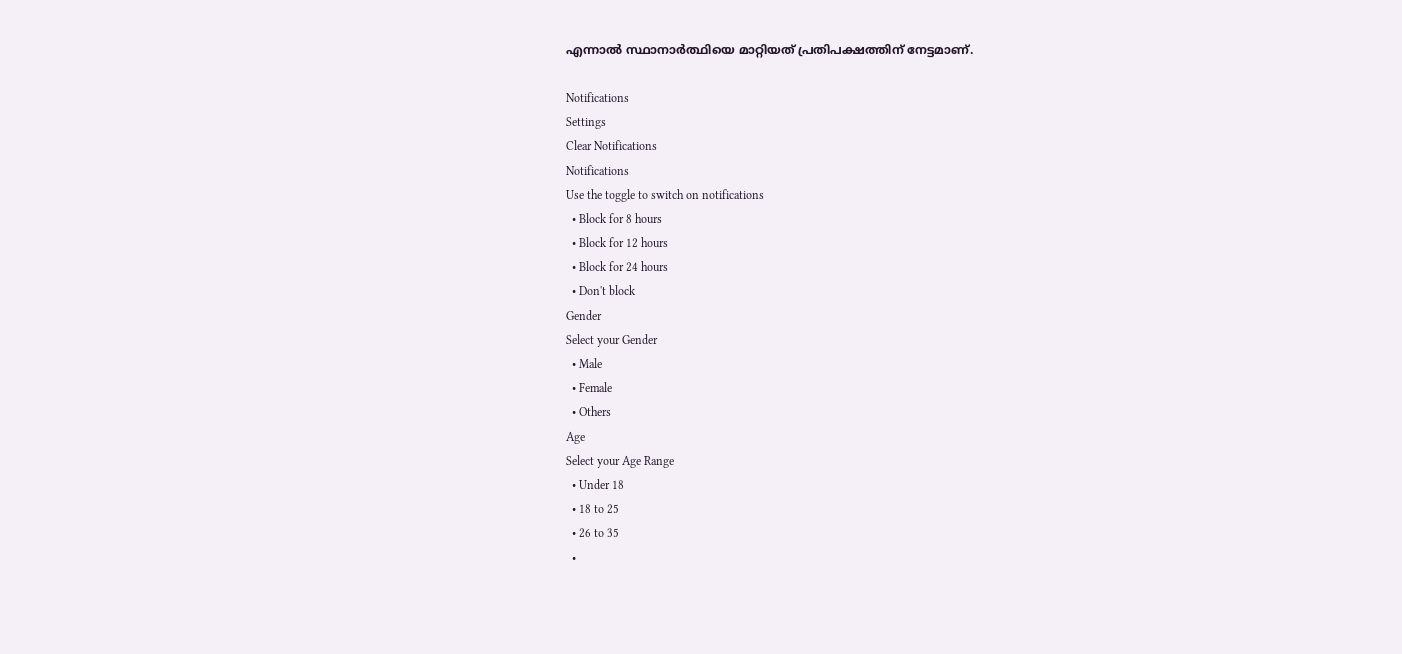എന്നാല്‍ സ്ഥാനാര്‍ത്ഥിയെ മാറ്റിയത് പ്രതിപക്ഷത്തിന് നേട്ടമാണ്.

Notifications
Settings
Clear Notifications
Notifications
Use the toggle to switch on notifications
  • Block for 8 hours
  • Block for 12 hours
  • Block for 24 hours
  • Don't block
Gender
Select your Gender
  • Male
  • Female
  • Others
Age
Select your Age Range
  • Under 18
  • 18 to 25
  • 26 to 35
  •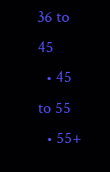36 to 45
  • 45 to 55
  • 55+